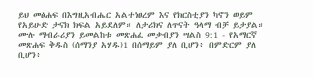ይህ መፅሐፍ በእግዚአብሔር አልተነፀረም እና የክርስቲያን ካኖን ወይም የአይሁድ ታናክ ክፍል አይደለም። ለታሪክና ለጥናት ዓላማ ብቻ ይታያል። ሙሉ ማብራሪያን ይመልከቱ መጽሐፈ መቃብያን ሣልስ 9:1 - የአማርኛ መጽሐፍ ቅዱስ (ሰማንያ አሃዱ)1 በሰማይም ያለ ቢሆን፥ በምድርም ያለ ቢሆን፥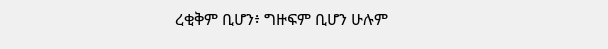ረቂቅም ቢሆን፥ ግዙፍም ቢሆን ሁሉም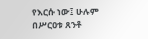የእርሱ ነው፤ ሁሉም በሥርዐቱ ጸንቶ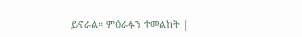ይኖራል። ምዕራፉን ተመልከት |